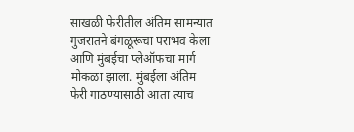साखळी फेरीतील अंतिम सामन्यात गुजरातने बंगळूरूचा पराभव केला आणि मुंबईचा प्लेऑफचा मार्ग मोकळा झाला. मुंबईला अंतिम फेरी गाठण्यासाठी आता त्याच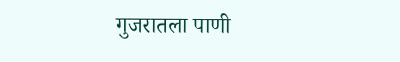गुजरातला पाणी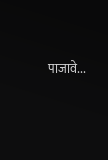पाजावे...